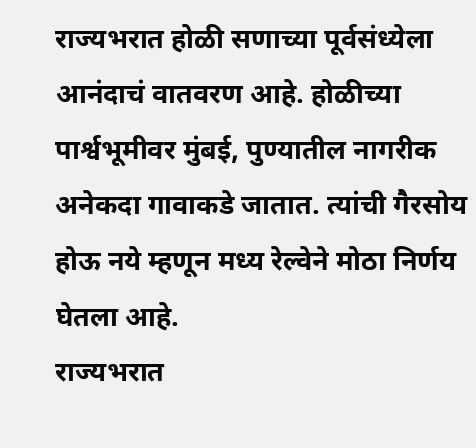राज्यभरात होळी सणाच्या पूर्वसंध्येला आनंदाचं वातवरण आहे. होळीच्या पार्श्वभूमीवर मुंबई, पुण्यातील नागरीक अनेकदा गावाकडे जातात. त्यांची गैरसोय होऊ नये म्हणून मध्य रेल्वेने मोठा निर्णय घेतला आहे.
राज्यभरात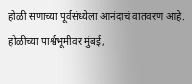होळी सणाच्या पूर्वसंध्येला आनंदाचं वातवरण आहे. होळीच्या पार्श्वभूमीवर मुंबई,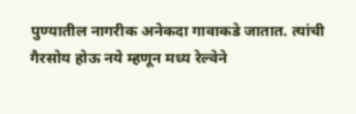पुण्यातील नागरीक अनेकदा गावाकडे जातात. त्यांची गैरसोय होऊ नये म्हणून मध्य रेल्वेने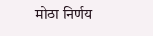मोठा निर्णय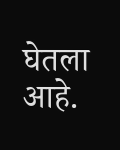घेतला आहे.